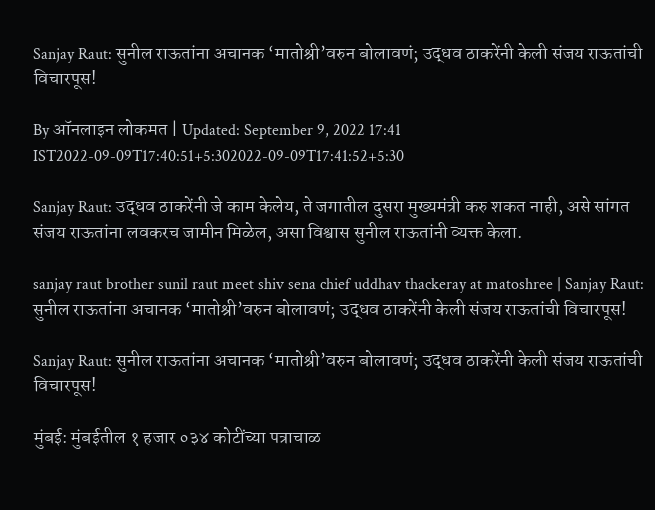Sanjay Raut: सुनील राऊतांना अचानक ‘मातोश्री’वरुन बोलावणं; उद्धव ठाकरेंनी केली संजय राऊतांची विचारपूस!

By ऑनलाइन लोकमत | Updated: September 9, 2022 17:41 IST2022-09-09T17:40:51+5:302022-09-09T17:41:52+5:30

Sanjay Raut: उद्धव ठाकरेंनी जे काम केलेय, ते जगातील दुसरा मुख्यमंत्री करु शकत नाही, असे सांगत संजय राऊतांना लवकरच जामीन मिळेल, असा विश्वास सुनील राऊतांनी व्यक्त केला.

sanjay raut brother sunil raut meet shiv sena chief uddhav thackeray at matoshree | Sanjay Raut: सुनील राऊतांना अचानक ‘मातोश्री’वरुन बोलावणं; उद्धव ठाकरेंनी केली संजय राऊतांची विचारपूस!

Sanjay Raut: सुनील राऊतांना अचानक ‘मातोश्री’वरुन बोलावणं; उद्धव ठाकरेंनी केली संजय राऊतांची विचारपूस!

मुंबई: मुंबईतील १ हजार ०३४ कोटींच्या पत्राचाळ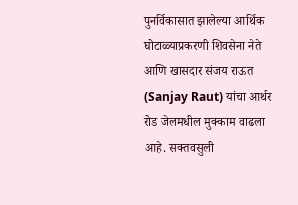पुनर्विकासात झालेल्या आर्थिक घोटाळ्याप्रकरणी शिवसेना नेते आणि खासदार संजय राऊत (Sanjay Raut) यांचा आर्थर रोड जेलमधील मुक्काम वाढला आहे. सक्तवसुली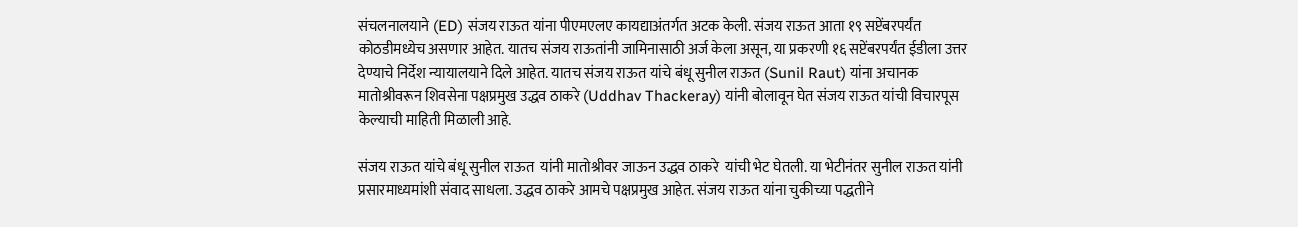संचलनालयाने (ED) संजय राऊत यांना पीएमएलए कायद्याअंतर्गत अटक केली. संजय राऊत आता १९ सप्टेंबरपर्यंत कोठडीमध्येच असणार आहेत. यातच संजय राऊतांनी जामिनासाठी अर्ज केला असून, या प्रकरणी १६ सप्टेंबरपर्यंत ईडीला उत्तर देण्याचे निर्देश न्यायालयाने दिले आहेत. यातच संजय राऊत यांचे बंधू सुनील राऊत (Sunil Raut) यांना अचानक मातोश्रीवरून शिवसेना पक्षप्रमुख उद्धव ठाकरे (Uddhav Thackeray) यांनी बोलावून घेत संजय राऊत यांची विचारपूस केल्याची माहिती मिळाली आहे.

संजय राऊत यांचे बंधू सुनील राऊत  यांनी मातोश्रीवर जाऊन उद्धव ठाकरे  यांची भेट घेतली. या भेटीनंतर सुनील राऊत यांनी प्रसारमाध्यमांशी संवाद साधला. उद्धव ठाकरे आमचे पक्षप्रमुख आहेत. संजय राऊत यांना चुकीच्या पद्धतीने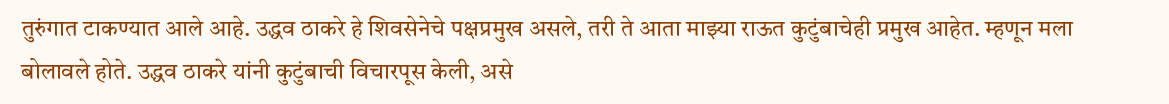तुरुंगात टाकण्यात आले आहे. उद्धव ठाकरे हे शिवसेनेचे पक्षप्रमुख असले, तरी ते आता माझ्या राऊत कुटुंबाचेही प्रमुख आहेत. म्हणून मला बोलावले होते. उद्धव ठाकरे यांनी कुटुंबाची विचारपूस केली, असे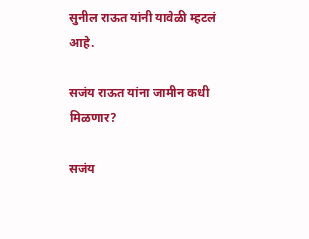सुनील राऊत यांनी यावेळी म्हटलं आहे.

सजंय राऊत यांना जामीन कधी मिळणार?

सजंय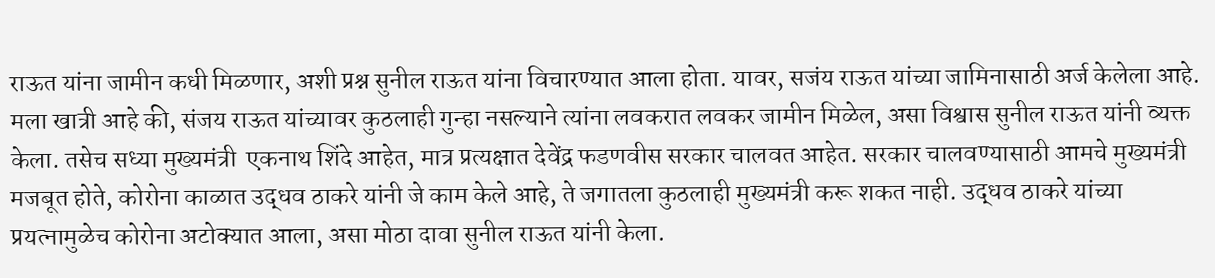राऊत यांना जामीन कधी मिळणार, अशी प्रश्न सुनील राऊत यांना विचारण्यात आला होता. यावर, सजंय राऊत यांच्या जामिनासाठी अर्ज केलेला आहे. मला खात्री आहे की, संजय राऊत यांच्यावर कुठलाही गुन्हा नसल्याने त्यांना लवकरात लवकर जामीन मिळेल, असा विश्वास सुनील राऊत यांनी व्यक्त केला. तसेच सध्या मुख्यमंत्री  एकनाथ शिंदे आहेत, मात्र प्रत्यक्षात देवेंद्र फडणवीस सरकार चालवत आहेत. सरकार चालवण्यासाठी आमचे मुख्यमंत्री मजबूत होते, कोरोना काळात उद्धव ठाकरे यांनी जे काम केले आहे, ते जगातला कुठलाही मुख्यमंत्री करू शकत नाही. उद्धव ठाकरे यांच्या प्रयत्नामुळेच कोरोना अटोक्यात आला, असा मोठा दावा सुनील राऊत यांनी केला.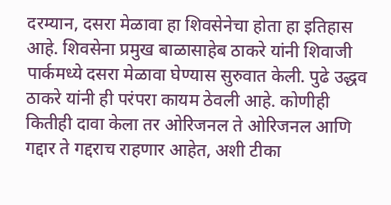दरम्यान, दसरा मेळावा हा शिवसेनेचा होता हा इतिहास आहे. शिवसेना प्रमुख बाळासाहेब ठाकरे यांनी शिवाजी पार्कमध्ये दसरा मेळावा घेण्यास सुरुवात केली. पुढे उद्धव ठाकरे यांनी ही परंपरा कायम ठेवली आहे. कोणीही कितीही दावा केला तर ओरिजनल ते ओरिजनल आणि गद्दार ते गद्दराच राहणार आहेत, अशी टीका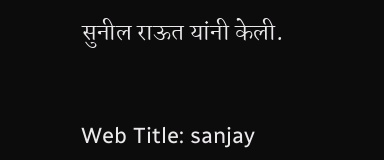सुनील राऊत यांनी केली.


Web Title: sanjay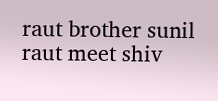raut brother sunil raut meet shiv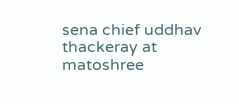sena chief uddhav thackeray at matoshree